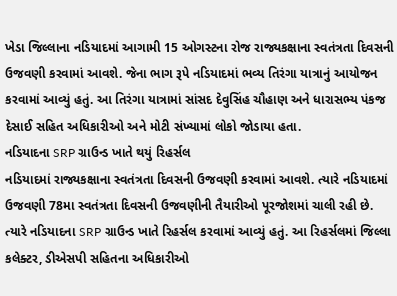ખેડા જિલ્લાના નડિયાદમાં આગામી 15 ઓગસ્ટના રોજ રાજ્યકક્ષાના સ્વતંત્રતા દિવસની ઉજવણી કરવામાં આવશે. જેના ભાગ રૂપે નડિયાદમાં ભવ્ય તિરંગા યાત્રાનું આયોજન કરવામાં આવ્યું હતું. આ તિરંગા યાત્રામાં સાંસદ દેવુસિંહ ચૌહાણ અને ધારાસભ્ય પંકજ દેસાઈ સહિત અધિકારીઓ અને મોટી સંખ્યામાં લોકો જોડાયા હતા.
નડિયાદના SRP ગ્રાઉન્ડ ખાતે થયું રિહર્સલ
નડિયાદમાં રાજ્યકક્ષાના સ્વતંત્રતા દિવસની ઉજવણી કરવામાં આવશે. ત્યારે નડિયાદમાં ઉજવણી 78મા સ્વતંત્રતા દિવસની ઉજવણીની તૈયારીઓ પૂરજોશમાં ચાલી રહી છે. ત્યારે નડિયાદના SRP ગ્રાઉન્ડ ખાતે રિહર્સલ કરવામાં આવ્યું હતું. આ રિહર્સલમાં જિલ્લા કલેક્ટર, ડીએસપી સહિતના અધિકારીઓ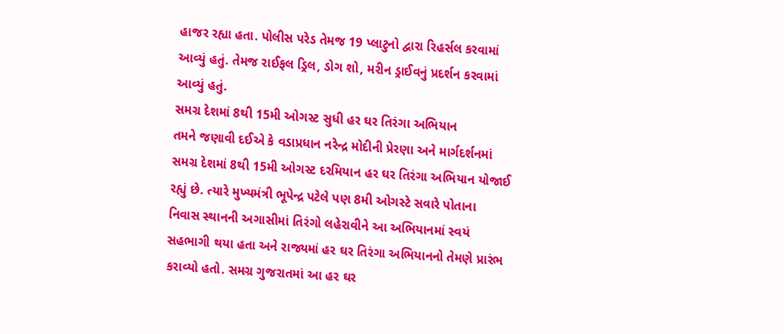હાજર રહ્યા હતા. પોલીસ પરેડ તેમજ 19 પ્લાટુનો દ્વારા રિહર્સલ કરવામાં આવ્યું હતું. તેમજ રાઈફલ ડ્રિલ, ડોગ શો, મરીન ડ્રાઈવનું પ્રદર્શન કરવામાં આવ્યું હતું.
સમગ્ર દેશમાં 8થી 15મી ઓગસ્ટ સુધી હર ઘર તિરંગા અભિયાન
તમને જણાવી દઈએ કે વડાપ્રધાન નરેન્દ્ર મોદીની પ્રેરણા અને માર્ગદર્શનમાં સમગ્ર દેશમાં 8થી 15મી ઓગસ્ટ દરમિયાન હર ઘર તિરંગા અભિયાન યોજાઈ રહ્યું છે. ત્યારે મુખ્યમંત્રી ભૂપેન્દ્ર પટેલે પણ 8મી ઓગસ્ટે સવારે પોતાના નિવાસ સ્થાનની અગાસીમાં તિરંગો લહેરાવીને આ અભિયાનમાં સ્વયં સહભાગી થયા હતા અને રાજ્યમાં હર ઘર તિરંગા અભિયાનનો તેમણે પ્રારંભ કરાવ્યો હતો. સમગ્ર ગુજરાતમાં આ હર ઘર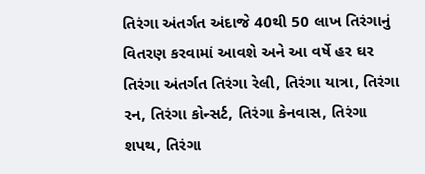તિરંગા અંતર્ગત અંદાજે 40થી 50 લાખ તિરંગાનું વિતરણ કરવામાં આવશે અને આ વર્ષે હર ઘર તિરંગા અંતર્ગત તિરંગા રેલી, તિરંગા યાત્રા, તિરંગા રન, તિરંગા કોન્સર્ટ, તિરંગા કેનવાસ, તિરંગા શપથ, તિરંગા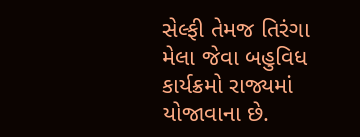સેલ્ફી તેમજ તિરંગા મેલા જેવા બહુવિધ કાર્યક્રમો રાજ્યમાં યોજાવાના છે.